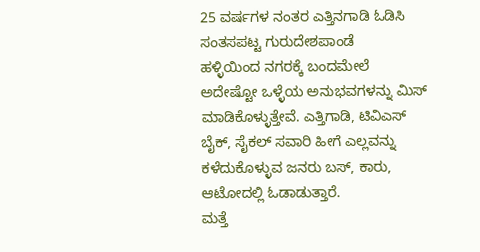25 ವರ್ಷಗಳ ನಂತರ ಎತ್ತಿನಗಾಡಿ ಓಡಿಸಿ ಸಂತಸಪಟ್ಟ ಗುರುದೇಶಪಾಂಡೆ
ಹಳ್ಳಿಯಿಂದ ನಗರಕ್ಕೆ ಬಂದಮೇಲೆ ಅದೇಷ್ಟೋ ಒಳ್ಳೆಯ ಅನುಭವಗಳನ್ನು ಮಿಸ್ ಮಾಡಿಕೊಳ್ಳುತ್ತೇವೆ. ಎತ್ತಿಗಾಡಿ, ಟಿವಿಎಸ್ ಬೈಕ್, ಸೈಕಲ್ ಸವಾರಿ ಹೀಗೆ ಎಲ್ಲವನ್ನು ಕಳೆದುಕೊಳ್ಳುವ ಜನರು ಬಸ್, ಕಾರು, ಆಟೋದಲ್ಲಿ ಓಡಾಡುತ್ತಾರೆ.
ಮತ್ತೆ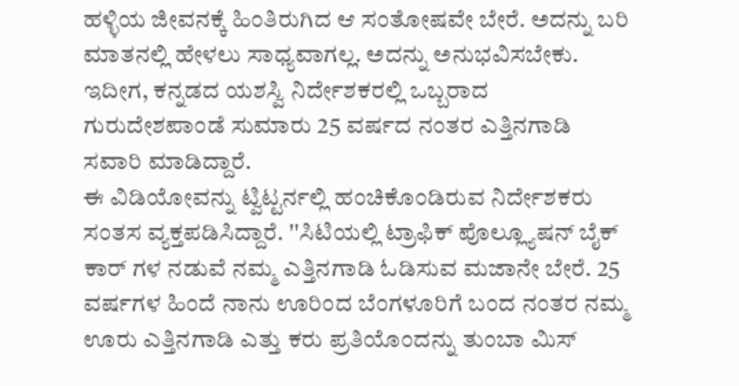ಹಳ್ಳಿಯ ಜೀವನಕ್ಕೆ ಹಿಂತಿರುಗಿದ ಆ ಸಂತೋಷವೇ ಬೇರೆ. ಅದನ್ನು ಬರಿ ಮಾತನಲ್ಲಿ ಹೇಳಲು ಸಾಧ್ಯವಾಗಲ್ಲ. ಅದನ್ನು ಅನುಭವಿಸಬೇಕು. ಇದೀಗ, ಕನ್ನಡದ ಯಶಸ್ವಿ ನಿರ್ದೇಶಕರಲ್ಲಿ ಒಬ್ಬರಾದ ಗುರುದೇಶಪಾಂಡೆ ಸುಮಾರು 25 ವರ್ಷದ ನಂತರ ಎತ್ತಿನಗಾಡಿ ಸವಾರಿ ಮಾಡಿದ್ದಾರೆ.
ಈ ವಿಡಿಯೋವನ್ನು ಟ್ವಿಟ್ಟರ್ನಲ್ಲಿ ಹಂಚಿಕೊಂಡಿರುವ ನಿರ್ದೇಶಕರು ಸಂತಸ ವ್ಯಕ್ತಪಡಿಸಿದ್ದಾರೆ. ''ಸಿಟಿಯಲ್ಲಿ ಟ್ರಾಫಿಕ್ ಪೊಲ್ಲ್ಯೂಷನ್ ಬೈಕ್ ಕಾರ್ ಗಳ ನಡುವೆ ನಮ್ಮ ಎತ್ತಿನಗಾಡಿ ಓಡಿಸುವ ಮಜಾನೇ ಬೇರೆ. 25 ವರ್ಷಗಳ ಹಿಂದೆ ನಾನು ಊರಿಂದ ಬೆಂಗಳೂರಿಗೆ ಬಂದ ನಂತರ ನಮ್ಮ ಊರು ಎತ್ತಿನಗಾಡಿ ಎತ್ತು ಕರು ಪ್ರತಿಯೊಂದನ್ನು ತುಂಬಾ ಮಿಸ್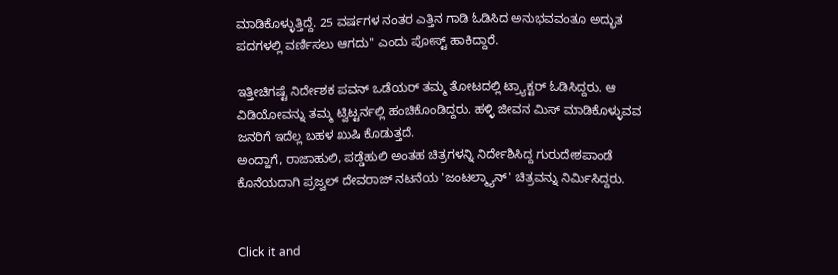ಮಾಡಿಕೊಳ್ಳುತ್ತಿದ್ದೆ. 25 ವರ್ಷಗಳ ನಂತರ ಎತ್ತಿನ ಗಾಡಿ ಓಡಿಸಿದ ಅನುಭವವಂತೂ ಅದ್ಭುತ ಪದಗಳಲ್ಲಿ ವರ್ಣಿಸಲು ಆಗದು'' ಎಂದು ಪೋಸ್ಟ್ ಹಾಕಿದ್ದಾರೆ.

ಇತ್ತೀಚಿಗಷ್ಟೆ ನಿರ್ದೇಶಕ ಪವನ್ ಒಡೆಯರ್ ತಮ್ಮ ತೋಟದಲ್ಲಿ ಟ್ರ್ಯಾಕ್ಟರ್ ಓಡಿಸಿದ್ದರು. ಆ ವಿಡಿಯೋವನ್ನು ತಮ್ಮ ಟ್ವಿಟ್ಟರ್ನಲ್ಲಿ ಹಂಚಿಕೊಂಡಿದ್ದರು. ಹಳ್ಳಿ ಜೀವನ ಮಿಸ್ ಮಾಡಿಕೊಳ್ಳುವವ ಜನರಿಗೆ ಇದೆಲ್ಲ ಬಹಳ ಖುಷಿ ಕೊಡುತ್ತದೆ.
ಅಂದ್ಹಾಗೆ, ರಾಜಾಹುಲಿ, ಪಡ್ಡೆಹುಲಿ ಅಂತಹ ಚಿತ್ರಗಳನ್ನಿ ನಿರ್ದೇಶಿಸಿದ್ದ ಗುರುದೇಶಪಾಂಡೆ ಕೊನೆಯದಾಗಿ ಪ್ರಜ್ವಲ್ ದೇವರಾಜ್ ನಟನೆಯ 'ಜಂಟಲ್ಮ್ಯಾನ್' ಚಿತ್ರವನ್ನು ನಿರ್ಮಿಸಿದ್ದರು.


Click it and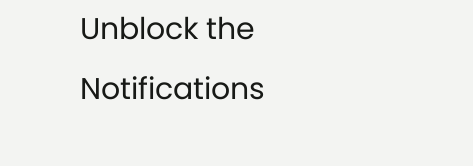Unblock the Notifications